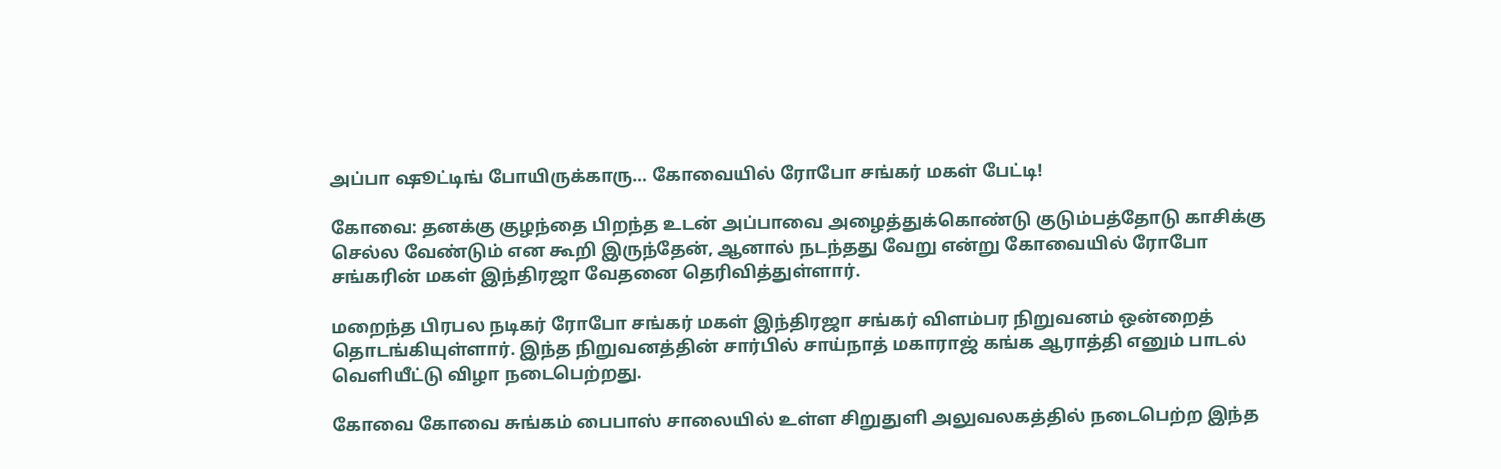அப்பா ஷூட்டிங் போயிருக்காரு… கோவையில் ரோபோ சங்கர் மகள் பேட்டி!

கோவை: தனக்கு குழந்தை பிறந்த உடன் அப்பாவை அழைத்துக்கொண்டு குடும்பத்தோடு காசிக்கு செல்ல வேண்டும் என கூறி இருந்தேன், ஆனால் நடந்தது வேறு என்று கோவையில் ரோபோ சங்கரின் மகள் இந்திரஜா வேதனை தெரிவித்துள்ளார்.

மறைந்த பிரபல நடிகர் ரோபோ சங்கர் மகள் இந்திரஜா சங்கர் விளம்பர நிறுவனம் ஒன்றைத் தொடங்கியுள்ளார். இந்த நிறுவனத்தின் சார்பில் சாய்நாத் மகாராஜ் கங்க ஆராத்தி எனும் பாடல் வெளியீட்டு விழா நடைபெற்றது.

கோவை கோவை சுங்கம் பைபாஸ் சாலையில் உள்ள சிறுதுளி அலுவலகத்தில் நடைபெற்ற இந்த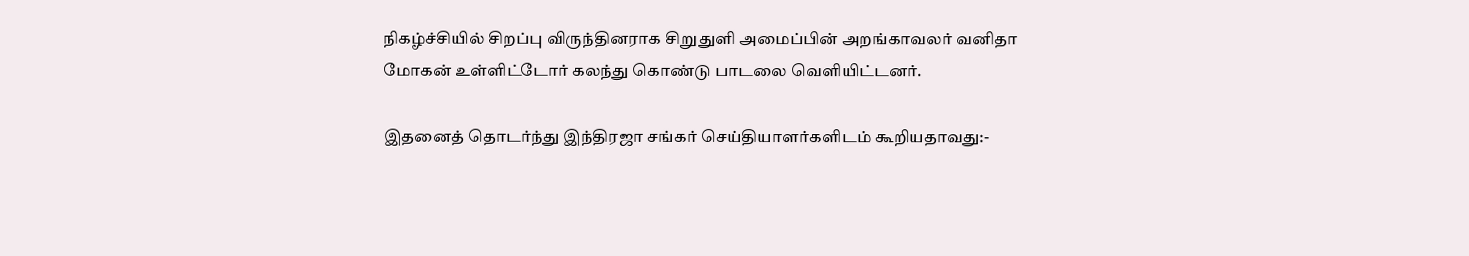நிகழ்ச்சியில் சிறப்பு விருந்தினராக சிறுதுளி அமைப்பின் அறங்காவலர் வனிதா மோகன் உள்ளிட்டோர் கலந்து கொண்டு பாடலை வெளியிட்டனர்.

இதனைத் தொடர்ந்து இந்திரஜா சங்கர் செய்தியாளர்களிடம் கூறியதாவது:-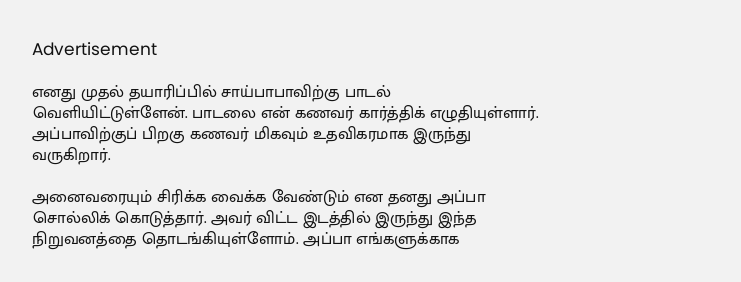Advertisement

எனது முதல் தயாரிப்பில் சாய்பாபாவிற்கு பாடல் வெளியிட்டுள்ளேன். பாடலை என் கணவர் கார்த்திக் எழுதியுள்ளார். அப்பாவிற்குப் பிறகு கணவர் மிகவும் உதவிகரமாக இருந்து வருகிறார்.

அனைவரையும் சிரிக்க வைக்க வேண்டும் என தனது அப்பா சொல்லிக் கொடுத்தார். அவர் விட்ட இடத்தில் இருந்து இந்த நிறுவனத்தை தொடங்கியுள்ளோம். அப்பா எங்களுக்காக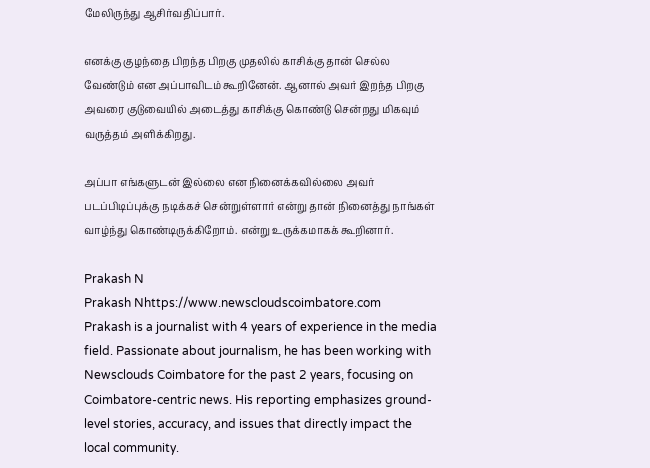மேலிருந்து ஆசிர்வதிப்பார்.

எனக்கு குழந்தை பிறந்த பிறகு முதலில் காசிக்கு தான் செல்ல வேண்டும் என அப்பாவிடம் கூறினேன். ஆனால் அவர் இறந்த பிறகு அவரை குடுவையில் அடைத்து காசிக்கு கொண்டு சென்றது மிகவும் வருத்தம் அளிக்கிறது.

அப்பா எங்களுடன் இல்லை என நினைக்கவில்லை அவர் படப்பிடிப்புக்கு நடிக்கச் சென்றுள்ளார் என்று தான் நினைத்து நாங்கள் வாழ்ந்து கொண்டிருக்கிறோம். என்று உருக்கமாகக் கூறினார்.

Prakash N
Prakash Nhttps://www.newscloudscoimbatore.com
Prakash is a journalist with 4 years of experience in the media field. Passionate about journalism, he has been working with Newsclouds Coimbatore for the past 2 years, focusing on Coimbatore-centric news. His reporting emphasizes ground-level stories, accuracy, and issues that directly impact the local community.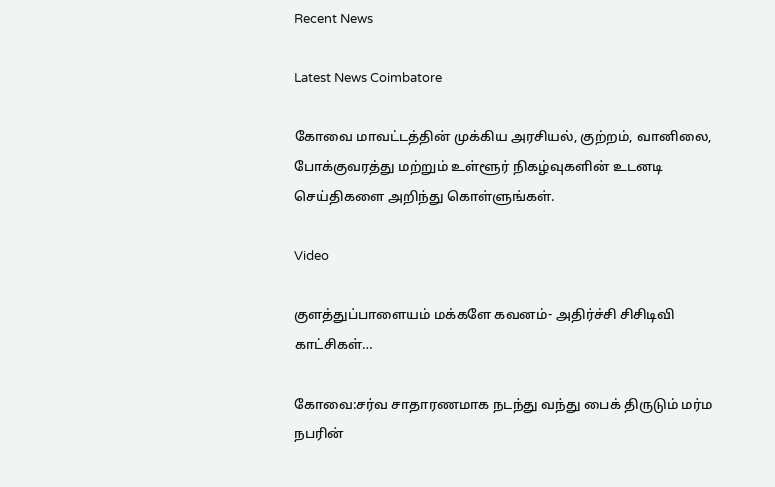Recent News

Latest News Coimbatore

கோவை மாவட்டத்தின் முக்கிய அரசியல், குற்றம், வானிலை, போக்குவரத்து மற்றும் உள்ளூர் நிகழ்வுகளின் உடனடி செய்திகளை அறிந்து கொள்ளுங்கள்.

Video

குளத்துப்பாளையம் மக்களே கவனம்- அதிர்ச்சி சிசிடிவி காட்சிகள்…

கோவை:சர்வ சாதாரணமாக நடந்து வந்து பைக் திருடும் மர்ம நபரின்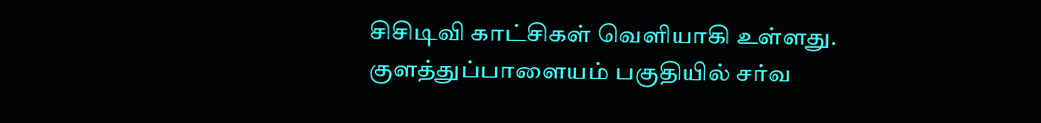சிசிடிவி காட்சிகள் வெளியாகி உள்ளது. குளத்துப்பாளையம் பகுதியில் சர்வ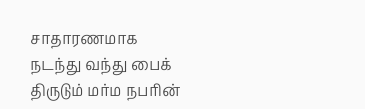சாதாரணமாக நடந்து வந்து பைக் திருடும் மர்ம நபரின்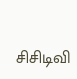சிசிடிவி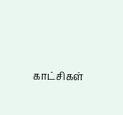காட்சிகள்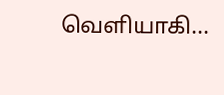வெளியாகி...